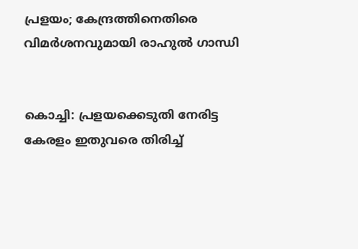പ്രളയം; കേന്ദ്രത്തിനെതിരെ വിമര്‍ശനവുമായി രാഹുല്‍ ഗാന്ധി


കൊച്ചി: പ്രളയക്കെടുതി നേരിട്ട കേരളം ഇതുവരെ തിരിച്ച്‌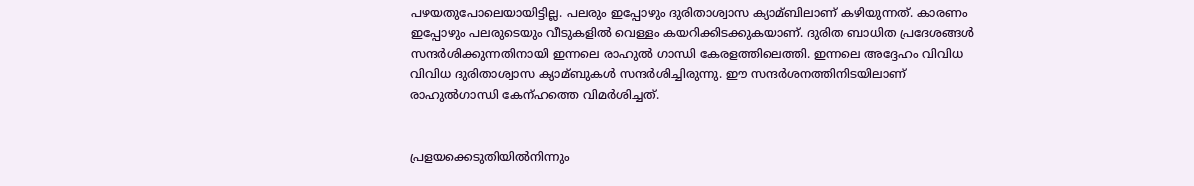പഴയതുപോലെയായിട്ടില്ല. പലരും ഇപ്പോഴും ദുരിതാശ്വാസ ക്യാമ്ബിലാണ് കഴിയുന്നത്. കാരണം ഇപ്പോഴും പലരുടെയും വീടുകളില്‍ വെള്ളം കയറിക്കിടക്കുകയാണ്. ദുരിത ബാധിത പ്രദേശങ്ങള്‍ സന്ദര്‍ശിക്കുന്നതിനായി ഇന്നലെ രാഹുല്‍ ഗാന്ധി കേരളത്തിലെത്തി. ഇന്നലെ അദ്ദേഹം വിവിധ വിവിധ ദുരിതാശ്വാസ ക്യാമ്ബുകള്‍ സന്ദര്‍ശിച്ചിരുന്നു. ഈ സന്ദര്‍ശനത്തിനിടയിലാണ് രാഹുല്‍ഗാന്ധി കേന്ഹത്തെ വിമര്‍ശിച്ചത്.


പ്രളയക്കെടുതിയില്‍നിന്നും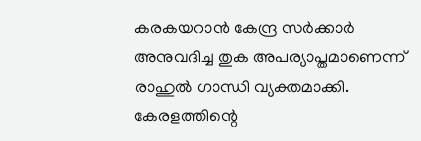കരകയറാന്‍ കേന്ദ്ര സര്‍ക്കാര്‍ അനുവദിച്ച തുക അപര്യാപ്തമാണെന്ന് രാഹുല്‍ ഗാന്ധി വ്യക്തമാക്കി. കേരളത്തിന്റെ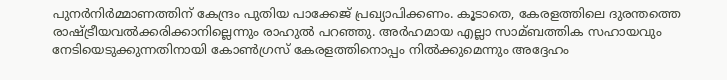പുനര്‍നിര്‍മ്മാണത്തിന് കേന്ദ്രം പുതിയ പാക്കേജ് പ്രഖ്യാപിക്കണം. കൂടാതെ, കേരളത്തിലെ ദുരന്തത്തെ രാഷ്ട്രീയവല്‍ക്കരിക്കാനില്ലെന്നും രാഹുല്‍ പറഞ്ഞു. അര്‍ഹമായ എല്ലാ സാമ്ബത്തിക സഹായവും നേടിയെടുക്കുന്നതിനായി കോണ്‍ഗ്രസ് കേരളത്തിനൊപ്പം നില്‍ക്കുമെന്നും അദ്ദേഹം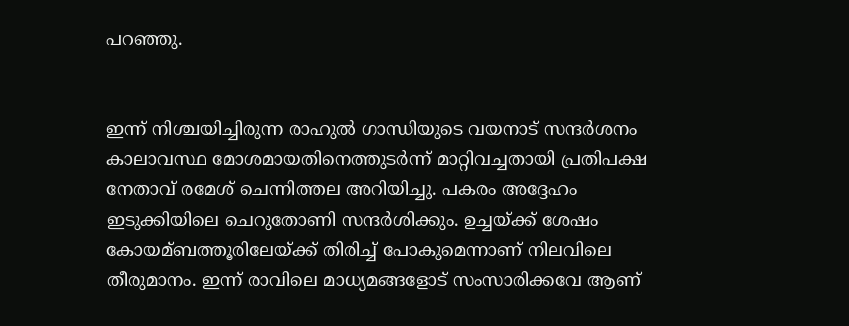പറഞ്ഞു.


ഇന്ന് നിശ്ചയിച്ചിരുന്ന രാഹുല്‍ ഗാന്ധിയുടെ വയനാട് സന്ദര്‍ശനം കാലാവസ്ഥ മോശമായതിനെത്തുടര്‍ന്ന് മാറ്റിവച്ചതായി പ്രതിപക്ഷ നേതാവ് രമേശ് ചെന്നിത്തല അറിയിച്ചു. പകരം അദ്ദേഹം ഇടുക്കിയിലെ ചെറുതോണി സന്ദര്‍ശിക്കും. ഉച്ചയ്ക്ക് ശേഷം കോയമ്ബത്തൂരിലേയ്ക്ക് തിരിച്ച്‌ പോകുമെന്നാണ് നിലവിലെ തീരുമാനം. ഇന്ന് രാവിലെ മാധ്യമങ്ങളോട് സംസാരിക്കവേ ആണ്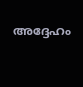അദ്ദേഹം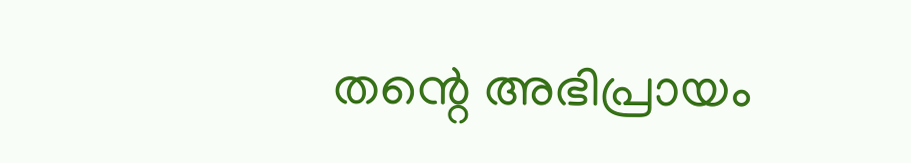തന്റെ അഭിപ്രായം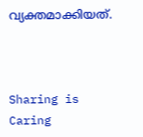വ്യക്തമാക്കിയത്.



Sharing is Caring